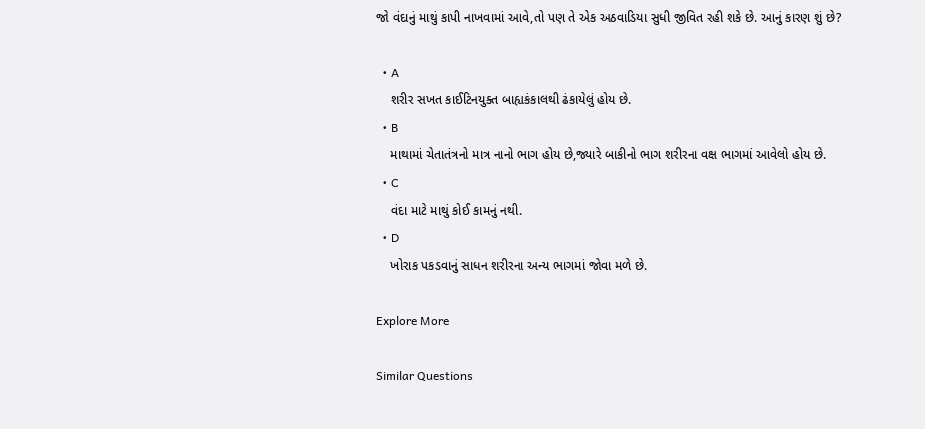જો વંદાનું માથું કાપી નાખવામાં આવે,તો પણ તે એક અઠવાડિયા સુધી જીવિત રહી શકે છે. આનું કારણ શું છે?

  • A
    શરીર સખત કાઈટિનયુક્ત બાહ્યકંકાલથી ઢંકાયેલું હોય છે.
  • B
    માથામાં ચેતાતંત્રનો માત્ર નાનો ભાગ હોય છે,જ્યારે બાકીનો ભાગ શરીરના વક્ષ ભાગમાં આવેલો હોય છે.
  • C
    વંદા માટે માથું કોઈ કામનું નથી.
  • D
    ખોરાક પકડવાનું સાધન શરીરના અન્ય ભાગમાં જોવા મળે છે.

Explore More

Similar Questions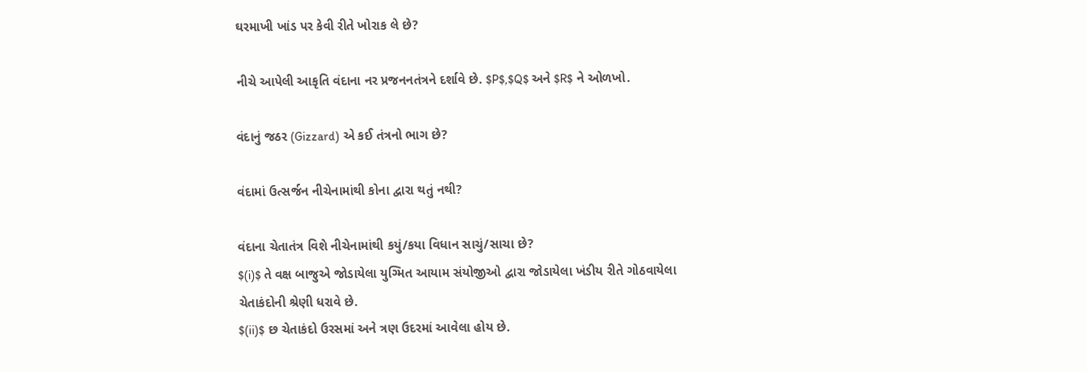ઘરમાખી ખાંડ પર કેવી રીતે ખોરાક લે છે?

નીચે આપેલી આકૃતિ વંદાના નર પ્રજનનતંત્રને દર્શાવે છે. $P$,$Q$ અને $R$ ને ઓળખો.

વંદાનું જઠર (Gizzard) એ કઈ તંત્રનો ભાગ છે?

વંદામાં ઉત્સર્જન નીચેનામાંથી કોના દ્વારા થતું નથી?

વંદાના ચેતાતંત્ર વિશે નીચેનામાંથી કયું/કયા વિધાન સાચું/સાચા છે?
$(i)$ તે વક્ષ બાજુએ જોડાયેલા યુગ્મિત આયામ સંયોજીઓ દ્વારા જોડાયેલા ખંડીય રીતે ગોઠવાયેલા ચેતાકંદોની શ્રેણી ધરાવે છે.
$(ii)$ છ ચેતાકંદો ઉરસમાં અને ત્રણ ઉદરમાં આવેલા હોય છે.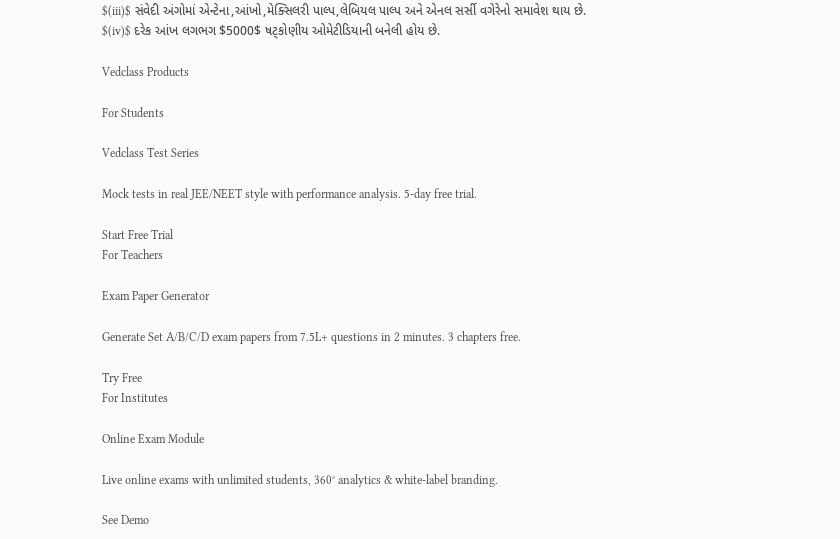$(iii)$ સંવેદી અંગોમાં એન્ટેના,આંખો,મેક્સિલરી પાલ્પ,લેબિયલ પાલ્પ અને એનલ સર્સી વગેરેનો સમાવેશ થાય છે.
$(iv)$ દરેક આંખ લગભગ $5000$ ષટ્કોણીય ઓમેટીડિયાની બનેલી હોય છે.

Vedclass Products

For Students

Vedclass Test Series

Mock tests in real JEE/NEET style with performance analysis. 5-day free trial.

Start Free Trial
For Teachers

Exam Paper Generator

Generate Set A/B/C/D exam papers from 7.5L+ questions in 2 minutes. 3 chapters free.

Try Free
For Institutes

Online Exam Module

Live online exams with unlimited students, 360° analytics & white-label branding.

See Demo